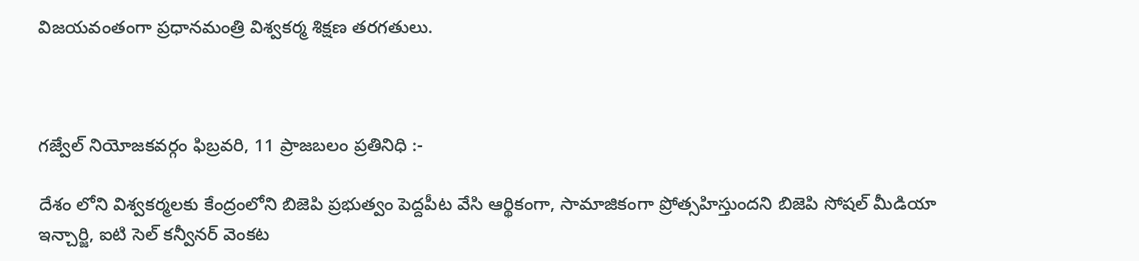విజయవంతంగా ప్రధానమంత్రి విశ్వకర్మ శిక్షణ తరగతులు.



గజ్వేల్ నియోజకవర్గం ఫిబ్రవరి, 11 ప్రాజబలం ప్రతినిధి :-

దేశం లోని విశ్వకర్మలకు కేంద్రంలోని బిజెపి ప్రభుత్వం పెద్దపీట వేసి ఆర్థికంగా, సామాజికంగా ప్రోత్సహిస్తుందని బిజెపి సోషల్ మీడియా ఇన్చార్జి, ఐటి సెల్ కన్వీనర్ వెంకట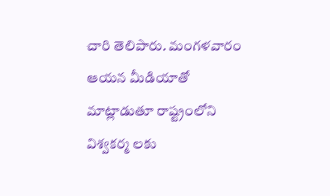చారి తెలిపారు. మంగళవారం ఆయన మీడియాతో మాట్లాడుతూ రాష్ట్రంలోని విశ్వకర్మ లకు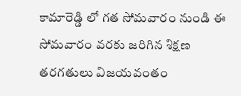కామారెడ్డి లో గత సోమవారం నుండి ఈ సోమవారం వరకు జరిగిన శిక్షణ తరగతులు విజయవంతం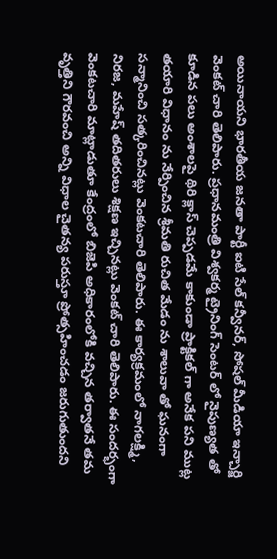అయినాయని భారతీయ జనతా పార్టీ ఐటి సేల్ కన్వీనర్, సోషల్ మీడియా ఇన్చార్జి వెంకట్ చారి తెలిపారు. ప్రధానమంత్రి విశ్వకర్మ ట్రైనింగ్ సెంటర్ లో నైపుణ్యత తో కూడిన పలు అంశాలపై థిరి క్లాస్ చెప్పడమే కాకుండా ప్రాక్టికల్ గా అనేక పని ముట్ల తయారి విధానం ను నేర్పించిన శ్రీమతి రుచిత మేడం ను శాలువా తో ఘనంగా సన్మానించి సత్కరించినట్లు వెంకటచారి తెలిపారు. ఈ కార్యక్రమంలో నాగలక్ష్మి, నిరజ, మహేష్ తదితరులు శిక్షణ ఇచ్చినట్లు వెంకట్ చారి తెలిపారు. ఈ సందర్భంగా వెంకటచారి మాట్లాడుతూ కేంద్రంలో బిజెపి అధికారంలోకి వచ్చిన తర్వాతనే తమ వృత్తిని గౌరవంచి అన్ని విధాల చైతన్య పరుస్తూ ప్రోత్సహించడం జరుగుతుందని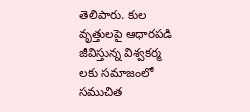తెలిపారు. కుల వృత్తులపై ఆధారపడి జీవిస్తున్న విశ్వకర్మ లకు సమాజంలో సముచిత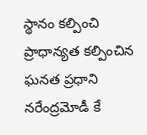స్థానం కల్పించి ప్రాధాన్యత కల్పించిన ఘనత ప్రధాని నరేంద్రమోడీ కే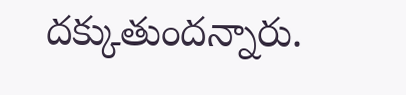దక్కుతుందన్నారు.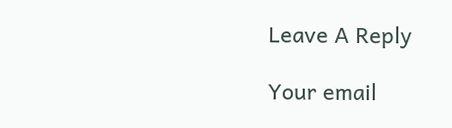Leave A Reply

Your email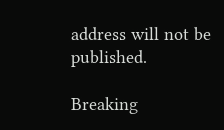address will not be published.

Breaking